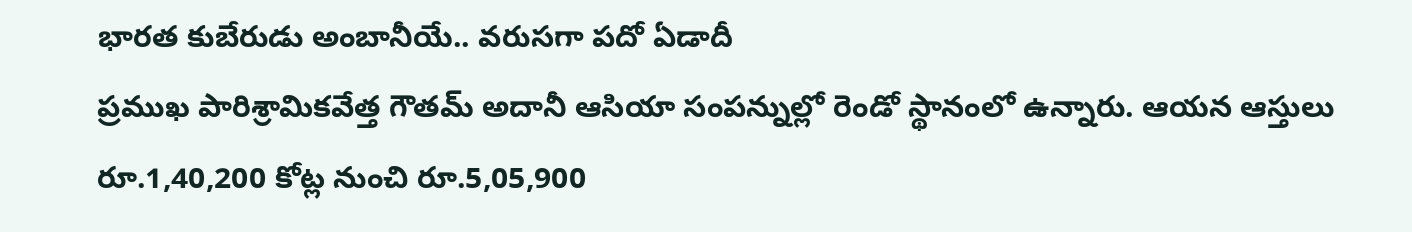భారత కుబేరుడు అంబానీయే.. వరుసగా పదో ఏడాదీ
ప్రముఖ పారిశ్రామికవేత్త గౌతమ్ అదానీ ఆసియా సంపన్నుల్లో రెండో స్థానంలో ఉన్నారు. ఆయన ఆస్తులు రూ.1,40,200 కోట్ల నుంచి రూ.5,05,900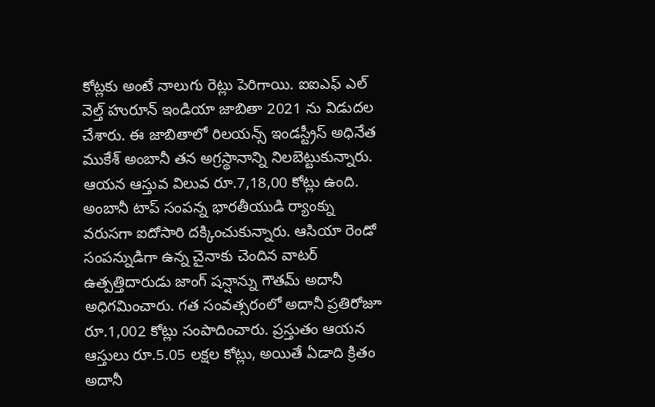కోట్లకు అంటే నాలుగు రెట్లు పెరిగాయి. ఐఐఎఫ్ ఎల్ వెల్త్ హురూన్ ఇండియా జాబితా 2021 ను విడుదల చేశారు. ఈ జాబితాలో రిలయన్స్ ఇండస్ట్రీస్ అధినేత ముకేశ్ అంబానీ తన అగ్రస్థానాన్ని నిలబెట్టుకున్నారు. ఆయన ఆస్తువ విలువ రూ.7,18,00 కోట్లు ఉంది. అంబానీ టాప్ సంపన్న భారతీయుడి ర్యాంక్ను వరుసగా ఐదోసారి దక్కించుకున్నారు. ఆసియా రెండో సంపన్నుడిగా ఉన్న చైనాకు చెందిన వాటర్ ఉత్పత్తిదారుడు జాంగ్ షన్షాన్ను గౌతమ్ అదానీ అధిగమించారు. గత సంవత్సరంలో అదానీ ప్రతిరోజూ రూ.1,002 కోట్లు సంపాదించారు. ప్రస్తుతం ఆయన ఆస్తులు రూ.5.05 లక్షల కోట్లు, అయితే ఏడాది క్రితం అదానీ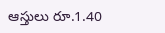ఆస్తులు రూ.1.40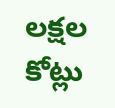లక్షల కోట్లు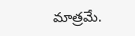మాత్రమే.